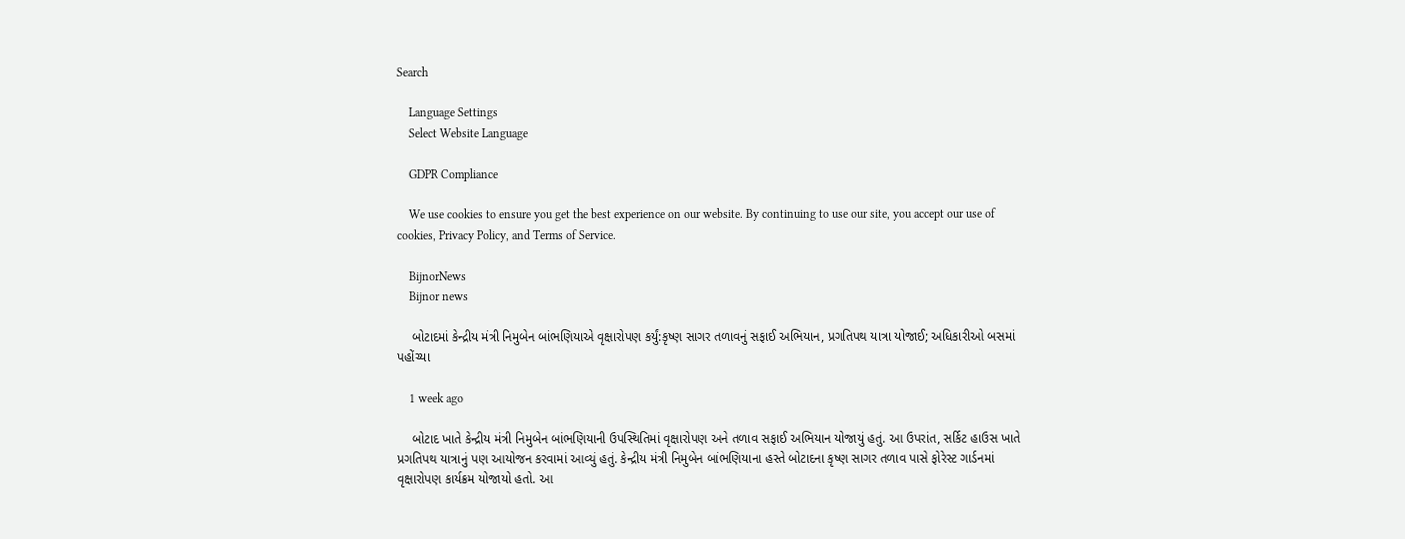Search

    Language Settings
    Select Website Language

    GDPR Compliance

    We use cookies to ensure you get the best experience on our website. By continuing to use our site, you accept our use of cookies, Privacy Policy, and Terms of Service.

    BijnorNews
    Bijnor news

    બોટાદમાં કેન્દ્રીય મંત્રી નિમુબેન બાંભણિયાએ વૃક્ષારોપણ કર્યું:કૃષ્ણ સાગર તળાવનું સફાઈ અભિયાન, પ્રગતિપથ યાત્રા યોજાઈ; અધિકારીઓ બસમાં પહોંચ્યા

    1 week ago

    બોટાદ ખાતે કેન્દ્રીય મંત્રી નિમુબેન બાંભણિયાની ઉપસ્થિતિમાં વૃક્ષારોપણ અને તળાવ સફાઈ અભિયાન યોજાયું હતું. આ ઉપરાંત, સર્કિટ હાઉસ ખાતે પ્રગતિપથ યાત્રાનું પણ આયોજન કરવામાં આવ્યું હતું. કેન્દ્રીય મંત્રી નિમુબેન બાંભણિયાના હસ્તે બોટાદના કૃષ્ણ સાગર તળાવ પાસે ફોરેસ્ટ ગાર્ડનમાં વૃક્ષારોપણ કાર્યક્રમ યોજાયો હતો. આ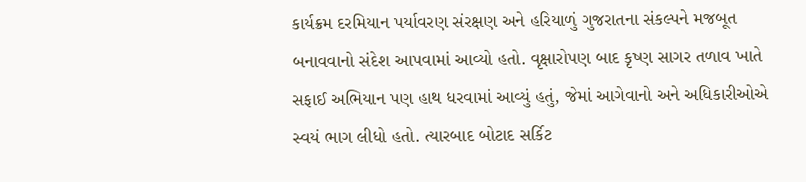કાર્યક્રમ દરમિયાન પર્યાવરણ સંરક્ષણ અને હરિયાળું ગુજરાતના સંકલ્પને મજબૂત બનાવવાનો સંદેશ આપવામાં આવ્યો હતો. વૃક્ષારોપણ બાદ કૃષ્ણ સાગર તળાવ ખાતે સફાઈ અભિયાન પણ હાથ ધરવામાં આવ્યું હતું, જેમાં આગેવાનો અને અધિકારીઓએ સ્વયં ભાગ લીધો હતો. ત્યારબાદ બોટાદ સર્કિટ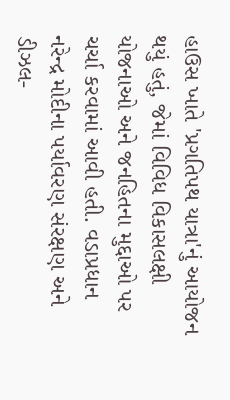હાઉસ ખાતે 'પ્રગતિપથ યાત્રા'નું આયોજન થયું હતું, જેમાં વિવિધ વિકાસલક્ષી યોજનાઓ અને જનહિતના મુદ્દાઓ પર ચર્ચા કરવામાં આવી હતી. વડાપ્રધાન નરેન્દ્ર મોદીના પર્યાવરણ સંરક્ષણ અને ડીઝલ-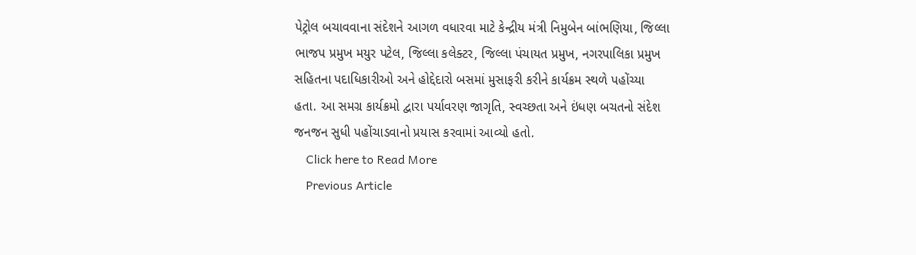પેટ્રોલ બચાવવાના સંદેશને આગળ વધારવા માટે કેન્દ્રીય મંત્રી નિમુબેન બાંભણિયા, જિલ્લા ભાજપ પ્રમુખ મયુર પટેલ, જિલ્લા કલેક્ટર, જિલ્લા પંચાયત પ્રમુખ, નગરપાલિકા પ્રમુખ સહિતના પદાધિકારીઓ અને હોદ્દેદારો બસમાં મુસાફરી કરીને કાર્યક્રમ સ્થળે પહોંચ્યા હતા. આ સમગ્ર કાર્યક્રમો દ્વારા પર્યાવરણ જાગૃતિ, સ્વચ્છતા અને ઇંધણ બચતનો સંદેશ જનજન સુધી પહોંચાડવાનો પ્રયાસ કરવામાં આવ્યો હતો.
    Click here to Read More
    Previous Article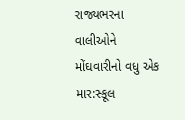રાજ્યભરના વાલીઓને મોંઘવારીનો વધુ એક માર:સ્કૂલ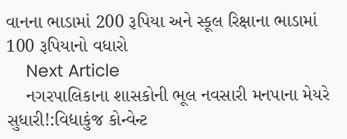વાનના ભાડામાં 200 રૂપિયા અને સ્કૂલ રિક્ષાના ભાડામાં 100 રૂપિયાનો વધારો
    Next Article
    નગરપાલિકાના શાસકોની ભૂલ નવસારી મનપાના મેયરે સુધારી!:વિદ્યાકુંજ કોન્વેન્ટ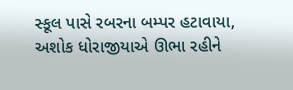સ્કૂલ પાસે રબરના બમ્પર હટાવાયા, અશોક ધોરાજીયાએ ઊભા રહીને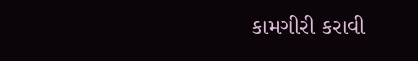કામગીરી કરાવી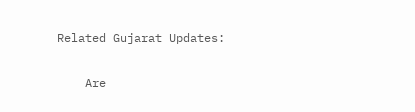Related Gujarat Updates:

    Are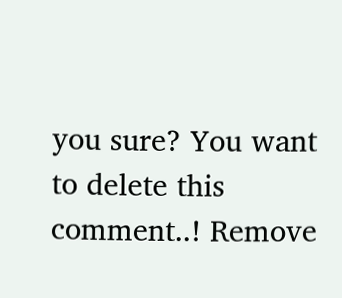you sure? You want to delete this comment..! Remove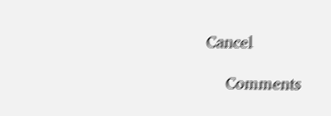Cancel

    Comments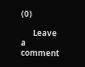(0)

      Leave a comment